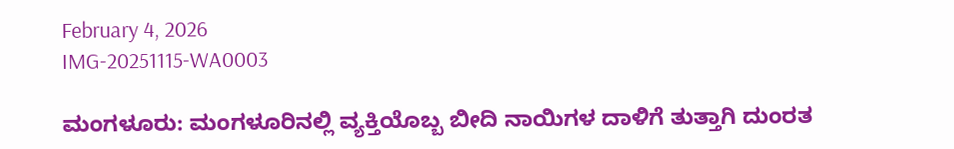February 4, 2026
IMG-20251115-WA0003

ಮಂಗಳೂರು: ಮಂಗಳೂರಿನಲ್ಲಿ ವ್ಯಕ್ತಿಯೊಬ್ಬ ಬೀದಿ ನಾಯಿಗಳ ದಾಳಿಗೆ ತುತ್ತಾಗಿ ದುಂರತ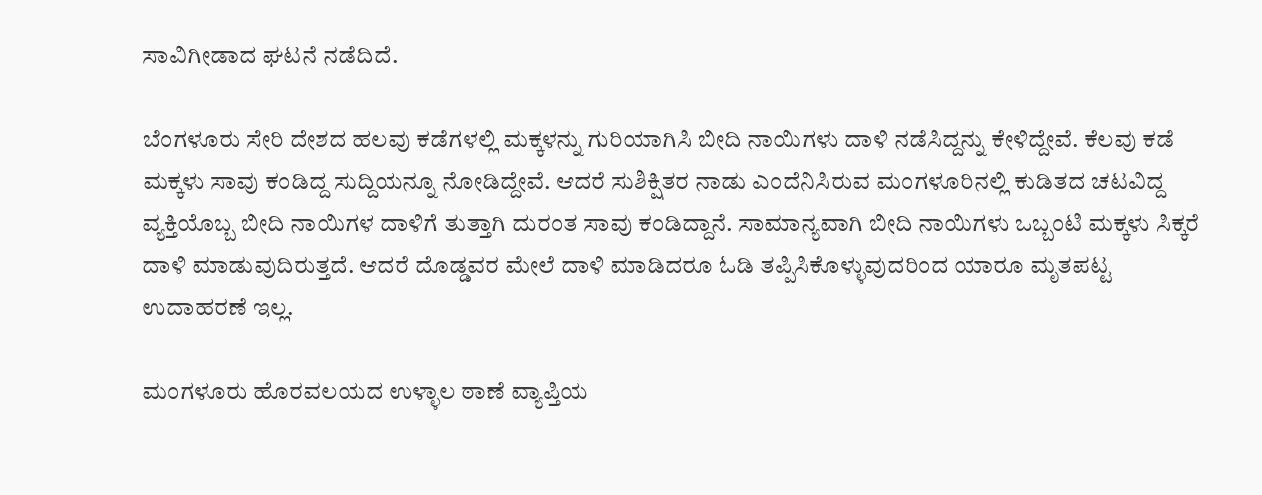ಸಾವಿಗೀಡಾದ ಘಟನೆ ನಡೆದಿದೆ.

ಬೆಂಗಳೂರು ಸೇರಿ ದೇಶದ ಹಲವು ಕಡೆಗಳಲ್ಲಿ ಮಕ್ಕಳನ್ನು ಗುರಿಯಾಗಿಸಿ ಬೀದಿ ನಾಯಿಗಳು ದಾಳಿ ನಡೆಸಿದ್ದನ್ನು ಕೇಳಿದ್ದೇವೆ. ಕೆಲವು ಕಡೆ ಮಕ್ಕಳು ಸಾವು ಕಂಡಿದ್ದ ಸುದ್ದಿಯನ್ನೂ ನೋಡಿದ್ದೇವೆ. ಆದರೆ ಸುಶಿಕ್ಷಿತರ ನಾಡು ಎಂದೆನಿಸಿರುವ ಮಂಗಳೂರಿನಲ್ಲಿ ಕುಡಿತದ ಚಟವಿದ್ದ ವ್ಯಕ್ತಿಯೊಬ್ಬ ಬೀದಿ ನಾಯಿಗಳ ದಾಳಿಗೆ ತುತ್ತಾಗಿ ದುರಂತ ಸಾವು ಕಂಡಿದ್ದಾನೆ. ಸಾಮಾನ್ಯವಾಗಿ ಬೀದಿ ನಾಯಿಗಳು ಒಬ್ಬಂಟಿ ಮಕ್ಕಳು ಸಿಕ್ಕರೆ ದಾಳಿ ಮಾಡುವುದಿರುತ್ತದೆ. ಆದರೆ ದೊಡ್ಡವರ ಮೇಲೆ ದಾಳಿ ಮಾಡಿದರೂ ಓಡಿ ತಪ್ಪಿಸಿಕೊಳ್ಳುವುದರಿಂದ ಯಾರೂ ಮೃತಪಟ್ಟ ಉದಾಹರಣೆ ಇಲ್ಲ.

ಮಂಗಳೂರು ಹೊರವಲಯದ ಉಳ್ಳಾಲ ಠಾಣೆ ವ್ಯಾಪ್ತಿಯ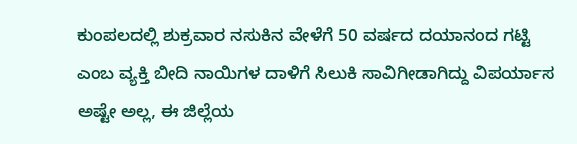ಕುಂಪಲದಲ್ಲಿ ಶುಕ್ರವಾರ ನಸುಕಿನ ವೇಳೆಗೆ 50 ವರ್ಷದ ದಯಾನಂದ ಗಟ್ಟಿ ಎಂಬ ವ್ಯಕ್ತಿ ಬೀದಿ ನಾಯಿಗಳ ದಾಳಿಗೆ ಸಿಲುಕಿ ಸಾವಿಗೀಡಾಗಿದ್ದು ವಿಪರ್ಯಾಸ ಅಷ್ಟೇ ಅಲ್ಲ, ಈ ಜಿಲ್ಲೆಯ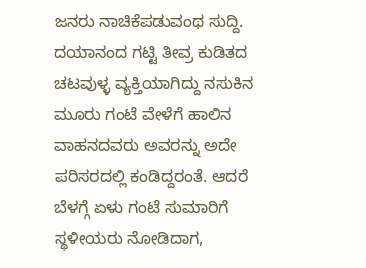ಜನರು ನಾಚಿಕೆಪಡುವಂಥ ಸುದ್ದಿ. ದಯಾನಂದ ಗಟ್ಟಿ ತೀವ್ರ ಕುಡಿತದ ಚಟವುಳ್ಳ ವ್ಯಕ್ತಿಯಾಗಿದ್ದು ನಸುಕಿನ ಮೂರು ಗಂಟೆ ವೇಳೆಗೆ ಹಾಲಿನ ವಾಹನದವರು ಅವರನ್ನು ಅದೇ ಪರಿಸರದಲ್ಲಿ ಕಂಡಿದ್ದರಂತೆ. ಆದರೆ ಬೆಳಗ್ಗೆ ಏಳು ಗಂಟೆ ಸುಮಾರಿಗೆ ಸ್ಥಳೀಯರು ನೋಡಿದಾಗ,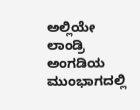ಅಲ್ಲಿಯೇ ಲಾಂಡ್ರಿ ಅಂಗಡಿಯ ಮುಂಭಾಗದಲ್ಲಿ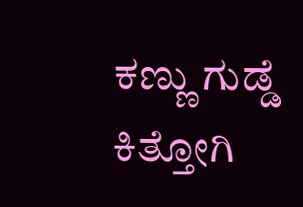ಕಣ್ಣು ಗುಡ್ಡೆ ಕಿತ್ತೋಗಿ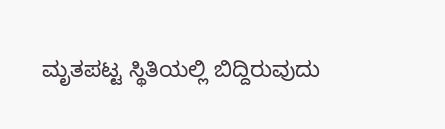ಮೃತಪಟ್ಟ ಸ್ಥಿತಿಯಲ್ಲಿ ಬಿದ್ದಿರುವುದು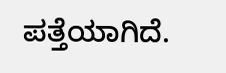ಪತ್ತೆಯಾಗಿದೆ.